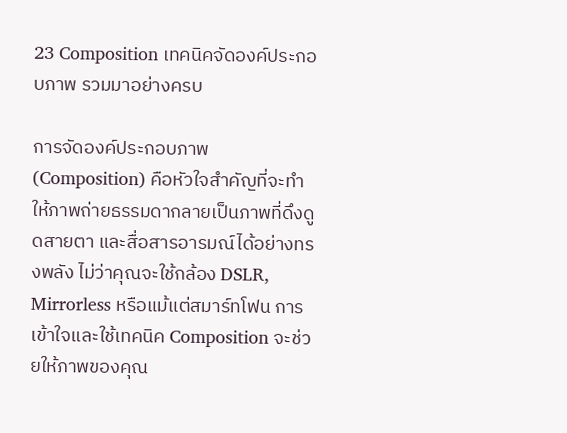23 Composition เทคนิคจัดองค์ประกอบภาพ รวมมาอย่างครบ

การจัดองค์ประกอบภาพ (Composition) คือหัวใจสำคัญที่จะทำให้ภาพถ่ายธรรมดากลายเป็นภาพที่ดึงดูดสายตา และสื่อสารอารมณ์ได้อย่างทรงพลัง ไม่ว่าคุณจะใช้กล้อง DSLR, Mirrorless หรือแม้แต่สมาร์ทโฟน การเข้าใจและใช้เทคนิค Composition จะช่วยให้ภาพของคุณ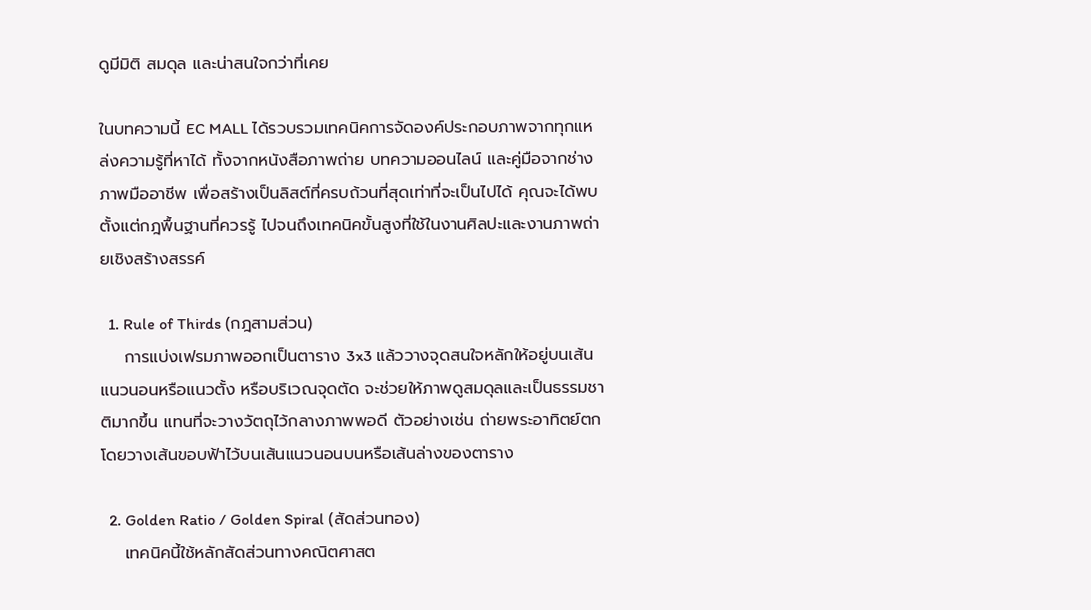ดูมีมิติ สมดุล และน่าสนใจกว่าที่เคย

ในบทความนี้ EC MALL ได้รวบรวมเทคนิคการจัดองค์ประกอบภาพจากทุกแหล่งความรู้ที่หาได้ ทั้งจากหนังสือภาพถ่าย บทความออนไลน์ และคู่มือจากช่างภาพมืออาชีพ เพื่อสร้างเป็นลิสต์ที่ครบถ้วนที่สุดเท่าที่จะเป็นไปได้ คุณจะได้พบตั้งแต่กฎพื้นฐานที่ควรรู้ ไปจนถึงเทคนิคขั้นสูงที่ใช้ในงานศิลปะและงานภาพถ่ายเชิงสร้างสรรค์

  1. Rule of Thirds (กฎสามส่วน)
    การแบ่งเฟรมภาพออกเป็นตาราง 3x3 แล้ววางจุดสนใจหลักให้อยู่บนเส้นแนวนอนหรือแนวตั้ง หรือบริเวณจุดตัด จะช่วยให้ภาพดูสมดุลและเป็นธรรมชาติมากขึ้น แทนที่จะวางวัตถุไว้กลางภาพพอดี ตัวอย่างเช่น ถ่ายพระอาทิตย์ตกโดยวางเส้นขอบฟ้าไว้บนเส้นแนวนอนบนหรือเส้นล่างของตาราง

  2. Golden Ratio / Golden Spiral (สัดส่วนทอง)
    เทคนิคนี้ใช้หลักสัดส่วนทางคณิตศาสต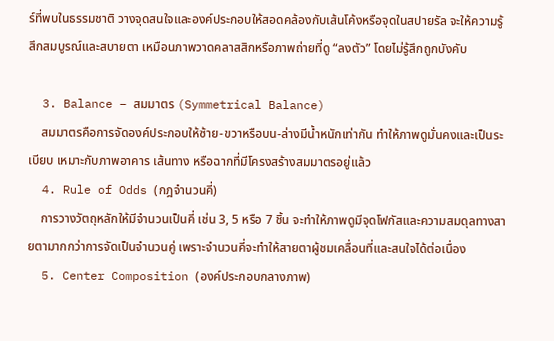ร์ที่พบในธรรมชาติ วางจุดสนใจและองค์ประกอบให้สอดคล้องกับเส้นโค้งหรือจุดในสปายรัล จะให้ความรู้สึกสมบูรณ์และสบายตา เหมือนภาพวาดคลาสสิกหรือภาพถ่ายที่ดู “ลงตัว” โดยไม่รู้สึกถูกบังคับ

  3. Balance – สมมาตร (Symmetrical Balance)
    สมมาตรคือการจัดองค์ประกอบให้ซ้าย-ขวาหรือบน-ล่างมีน้ำหนักเท่ากัน ทำให้ภาพดูมั่นคงและเป็นระเบียบ เหมาะกับภาพอาคาร เส้นทาง หรือฉากที่มีโครงสร้างสมมาตรอยู่แล้ว
  4. Rule of Odds (กฎจำนวนคี่)
    การวางวัตถุหลักให้มีจำนวนเป็นคี่ เช่น 3, 5 หรือ 7 ชิ้น จะทำให้ภาพดูมีจุดโฟกัสและความสมดุลทางสายตามากกว่าการจัดเป็นจำนวนคู่ เพราะจำนวนคี่จะทำให้สายตาผู้ชมเคลื่อนที่และสนใจได้ต่อเนื่อง
  5. Center Composition (องค์ประกอบกลางภาพ)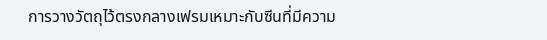การวางวัตถุไว้ตรงกลางเฟรมเหมาะกับซีนที่มีความ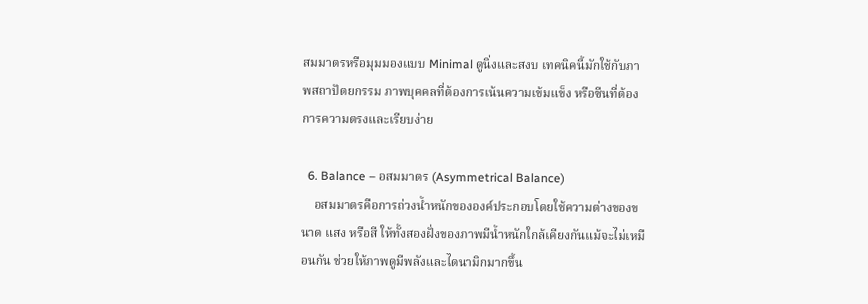สมมาตรหรือมุมมองแบบ Minimal ดูนิ่งและสงบ เทคนิคนี้มักใช้กับภาพสถาปัตยกรรม ภาพบุคคลที่ต้องการเน้นความเข้มแข็ง หรือซีนที่ต้องการความตรงและเรียบง่าย

  6. Balance – อสมมาตร (Asymmetrical Balance)
    อสมมาตรคือการถ่วงน้ำหนักขององค์ประกอบโดยใช้ความต่างของขนาด แสง หรือสี ให้ทั้งสองฝั่งของภาพมีน้ำหนักใกล้เคียงกันแม้จะไม่เหมือนกัน ช่วยให้ภาพดูมีพลังและไดนามิกมากขึ้น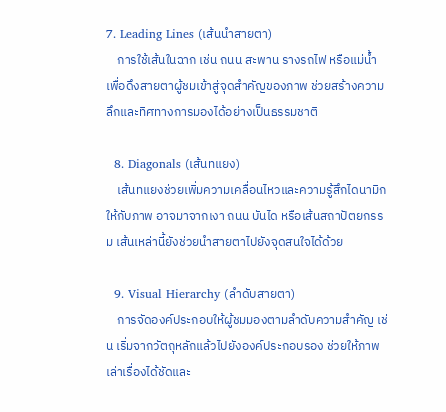7. Leading Lines (เส้นนำสายตา)
    การใช้เส้นในฉาก เช่น ถนน สะพาน รางรถไฟ หรือแม่น้ำ เพื่อดึงสายตาผู้ชมเข้าสู่จุดสำคัญของภาพ ช่วยสร้างความลึกและทิศทางการมองได้อย่างเป็นธรรมชาติ

  8. Diagonals (เส้นทแยง)
    เส้นทแยงช่วยเพิ่มความเคลื่อนไหวและความรู้สึกไดนามิกให้กับภาพ อาจมาจากเงา ถนน บันได หรือเส้นสถาปัตยกรรม เส้นเหล่านี้ยังช่วยนำสายตาไปยังจุดสนใจได้ด้วย

  9. Visual Hierarchy (ลำดับสายตา)
    การจัดองค์ประกอบให้ผู้ชมมองตามลำดับความสำคัญ เช่น เริ่มจากวัตถุหลักแล้วไปยังองค์ประกอบรอง ช่วยให้ภาพเล่าเรื่องได้ชัดและ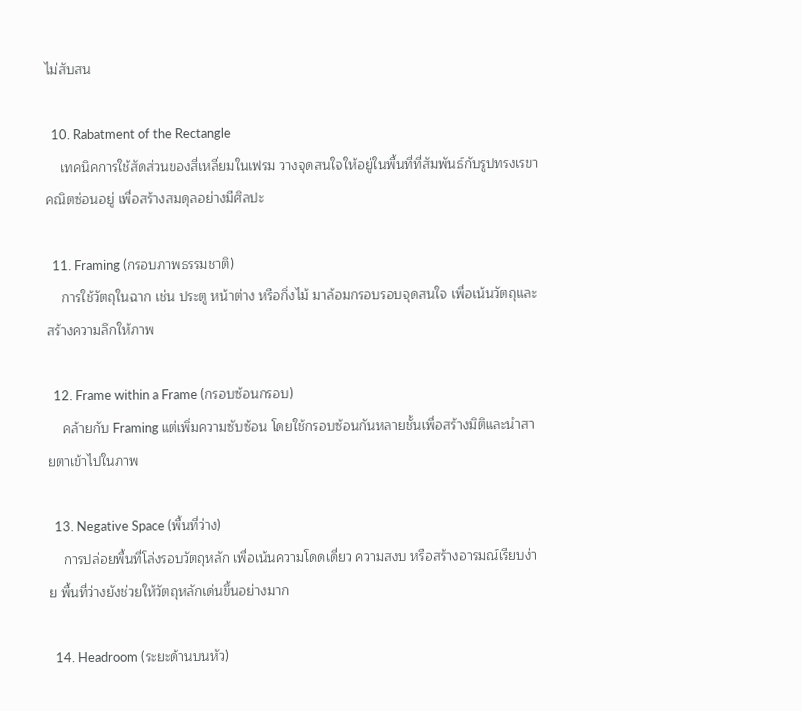ไม่สับสน

  10. Rabatment of the Rectangle
    เทคนิคการใช้สัดส่วนของสี่เหลี่ยมในเฟรม วางจุดสนใจให้อยู่ในพื้นที่ที่สัมพันธ์กับรูปทรงเรขาคณิตซ่อนอยู่ เพื่อสร้างสมดุลอย่างมีศิลปะ

  11. Framing (กรอบภาพธรรมชาติ)
    การใช้วัตถุในฉาก เช่น ประตู หน้าต่าง หรือกิ่งไม้ มาล้อมกรอบรอบจุดสนใจ เพื่อเน้นวัตถุและสร้างความลึกให้ภาพ

  12. Frame within a Frame (กรอบซ้อนกรอบ)
    คล้ายกับ Framing แต่เพิ่มความซับซ้อน โดยใช้กรอบซ้อนกันหลายชั้นเพื่อสร้างมิติและนำสายตาเข้าไปในภาพ

  13. Negative Space (พื้นที่ว่าง)
    การปล่อยพื้นที่โล่งรอบวัตถุหลัก เพื่อเน้นความโดดเดี่ยว ความสงบ หรือสร้างอารมณ์เรียบง่าย พื้นที่ว่างยังช่วยให้วัตถุหลักเด่นขึ้นอย่างมาก

  14. Headroom (ระยะด้านบนหัว)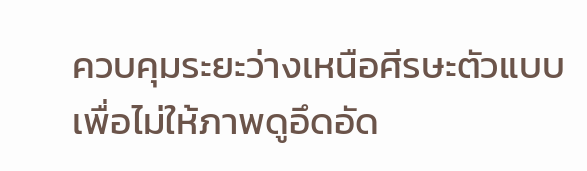ควบคุมระยะว่างเหนือศีรษะตัวแบบเพื่อไม่ให้ภาพดูอึดอัด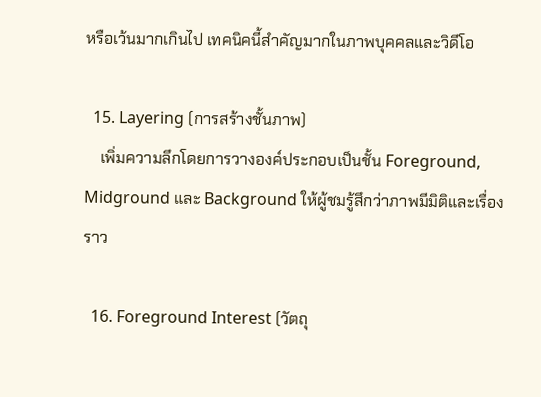หรือเว้นมากเกินไป เทคนิคนี้สำคัญมากในภาพบุคคลและวิดีโอ

  15. Layering (การสร้างชั้นภาพ)
    เพิ่มความลึกโดยการวางองค์ประกอบเป็นชั้น Foreground, Midground และ Background ให้ผู้ชมรู้สึกว่าภาพมีมิติและเรื่องราว

  16. Foreground Interest (วัตถุ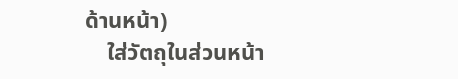ด้านหน้า)
    ใส่วัตถุในส่วนหน้า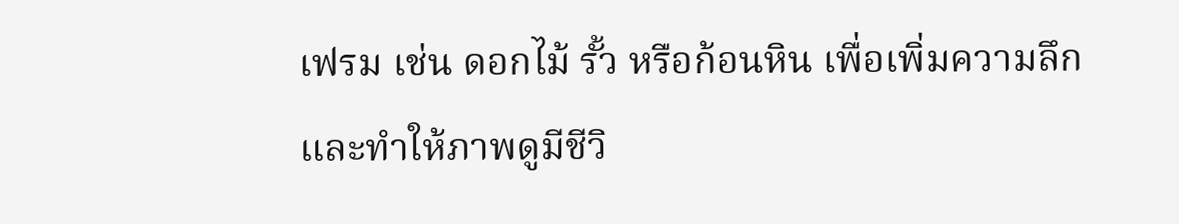เฟรม เช่น ดอกไม้ รั้ว หรือก้อนหิน เพื่อเพิ่มความลึกและทำให้ภาพดูมีชีวิ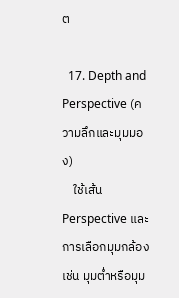ต

  17. Depth and Perspective (ความลึกและมุมมอง)
    ใช้เส้น Perspective และการเลือกมุมกล้อง เช่น มุมต่ำหรือมุม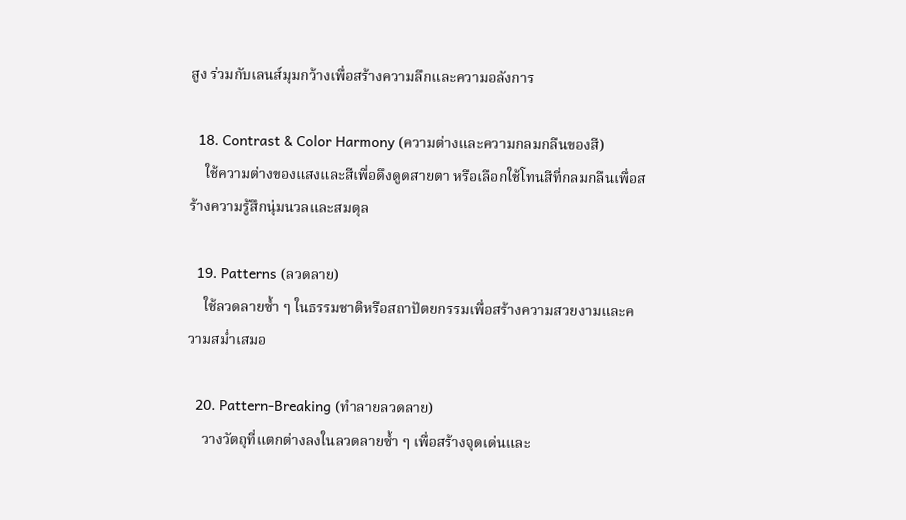สูง ร่วมกับเลนส์มุมกว้างเพื่อสร้างความลึกและความอลังการ

  18. Contrast & Color Harmony (ความต่างและความกลมกลืนของสี)
    ใช้ความต่างของแสงและสีเพื่อดึงดูดสายตา หรือเลือกใช้โทนสีที่กลมกลืนเพื่อสร้างความรู้สึกนุ่มนวลและสมดุล

  19. Patterns (ลวดลาย)
    ใช้ลวดลายซ้ำ ๆ ในธรรมชาติหรือสถาปัตยกรรมเพื่อสร้างความสวยงามและความสม่ำเสมอ

  20. Pattern-Breaking (ทำลายลวดลาย)
    วางวัตถุที่แตกต่างลงในลวดลายซ้ำ ๆ เพื่อสร้างจุดเด่นและ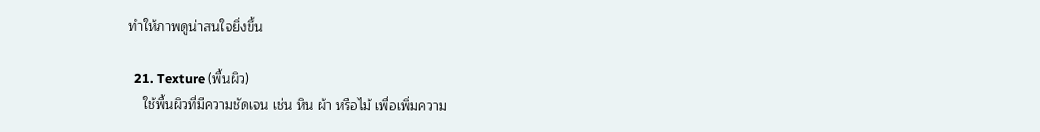ทำให้ภาพดูน่าสนใจยิ่งขึ้น

  21. Texture (พื้นผิว)
    ใช้พื้นผิวที่มีความชัดเจน เช่น หิน ผ้า หรือไม้ เพื่อเพิ่มความ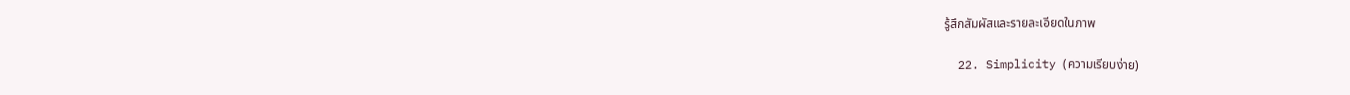รู้สึกสัมผัสและรายละเอียดในภาพ

  22. Simplicity (ความเรียบง่าย)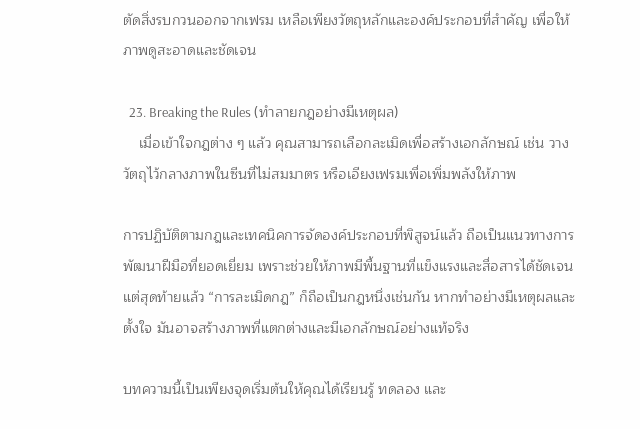ตัดสิ่งรบกวนออกจากเฟรม เหลือเพียงวัตถุหลักและองค์ประกอบที่สำคัญ เพื่อให้ภาพดูสะอาดและชัดเจน

  23. Breaking the Rules (ทำลายกฎอย่างมีเหตุผล)
    เมื่อเข้าใจกฎต่าง ๆ แล้ว คุณสามารถเลือกละเมิดเพื่อสร้างเอกลักษณ์ เช่น วางวัตถุไว้กลางภาพในซีนที่ไม่สมมาตร หรือเอียงเฟรมเพื่อเพิ่มพลังให้ภาพ

การปฏิบัติตามกฎและเทคนิคการจัดองค์ประกอบที่พิสูจน์แล้ว ถือเป็นแนวทางการพัฒนาฝีมือที่ยอดเยี่ยม เพราะช่วยให้ภาพมีพื้นฐานที่แข็งแรงและสื่อสารได้ชัดเจน แต่สุดท้ายแล้ว “การละเมิดกฎ” ก็ถือเป็นกฎหนึ่งเช่นกัน หากทำอย่างมีเหตุผลและตั้งใจ มันอาจสร้างภาพที่แตกต่างและมีเอกลักษณ์อย่างแท้จริง

บทความนี้เป็นเพียงจุดเริ่มต้นให้คุณได้เรียนรู้ ทดลอง และ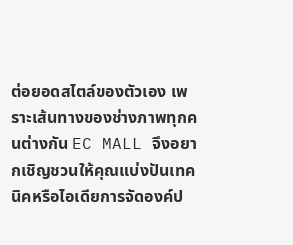ต่อยอดสไตล์ของตัวเอง เพราะเส้นทางของช่างภาพทุกคนต่างกัน EC MALL จึงอยากเชิญชวนให้คุณแบ่งปันเทคนิคหรือไอเดียการจัดองค์ป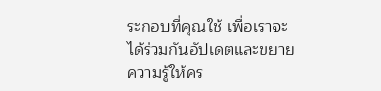ระกอบที่คุณใช้ เพื่อเราจะได้ร่วมกันอัปเดตและขยายความรู้ให้คร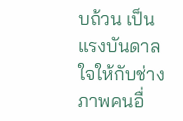บถ้วน เป็นแรงบันดาลใจให้กับช่างภาพคนอื่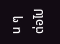น ๆ ต่อไป